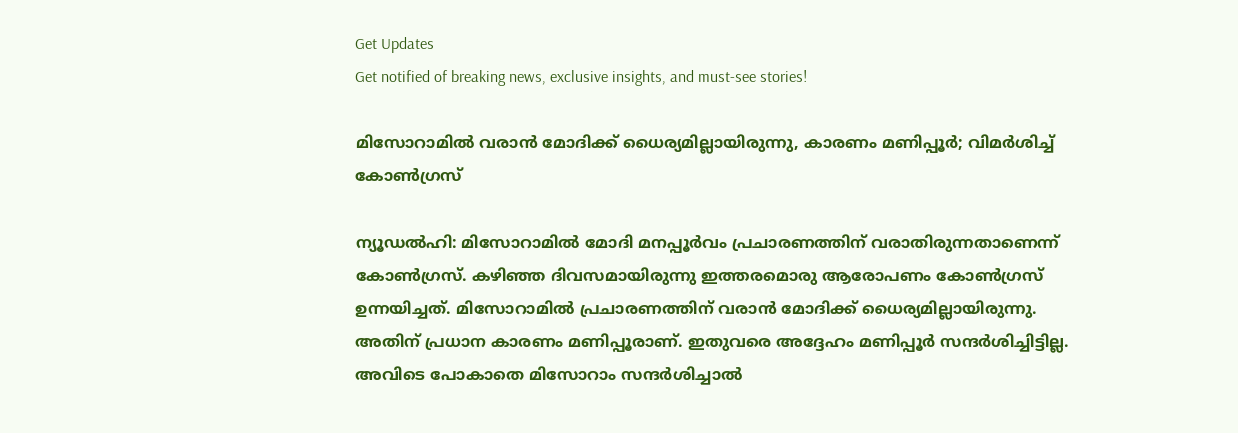Get Updates
Get notified of breaking news, exclusive insights, and must-see stories!

മിസോറാമില്‍ വരാന്‍ മോദിക്ക് ധൈര്യമില്ലായിരുന്നു, കാരണം മണിപ്പൂര്‍; വിമര്‍ശിച്ച് കോണ്‍ഗ്രസ്

ന്യൂഡല്‍ഹി: മിസോറാമില്‍ മോദി മനപ്പൂര്‍വം പ്രചാരണത്തിന് വരാതിരുന്നതാണെന്ന് കോണ്‍ഗ്രസ്. കഴിഞ്ഞ ദിവസമായിരുന്നു ഇത്തരമൊരു ആരോപണം കോണ്‍ഗ്രസ് ഉന്നയിച്ചത്. മിസോറാമില്‍ പ്രചാരണത്തിന് വരാന്‍ മോദിക്ക് ധൈര്യമില്ലായിരുന്നു. അതിന് പ്രധാന കാരണം മണിപ്പൂരാണ്. ഇതുവരെ അദ്ദേഹം മണിപ്പൂര്‍ സന്ദര്‍ശിച്ചിട്ടില്ല. അവിടെ പോകാതെ മിസോറാം സന്ദര്‍ശിച്ചാല്‍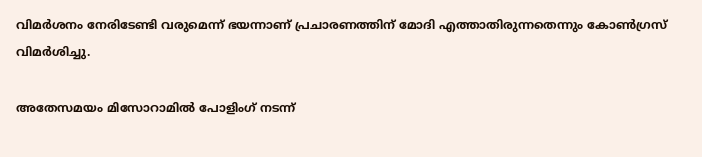വിമര്‍ശനം നേരിടേണ്ടി വരുമെന്ന് ഭയന്നാണ് പ്രചാരണത്തിന് മോദി എത്താതിരുന്നതെന്നും കോണ്‍ഗ്രസ് വിമര്‍ശിച്ചു.

അതേസമയം മിസോറാമില്‍ പോളിംഗ് നടന്ന്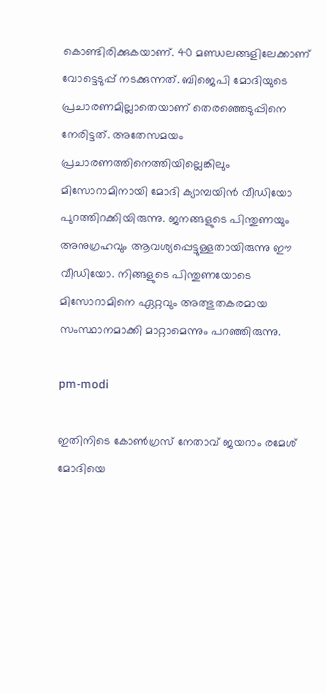കൊണ്ടിരിക്കുകയാണ്. 40 മണ്ഡലങ്ങളിലേക്കാണ് വോട്ടെടുപ്പ് നടക്കുന്നത്. ബിജെപി മോദിയുടെ പ്രചാരണമില്ലാതെയാണ് തെരഞ്ഞെടുപ്പിനെ നേരിട്ടത്. അതേസമയം പ്രചാരണത്തിനെത്തിയില്ലെങ്കിലും മിസോറാമിനായി മോദി ക്യാമ്പയിന്‍ വീഡിയോ പുറത്തിറക്കിയിരുന്നു. ജനങ്ങളുടെ പിന്തുണയും അനുഗ്രഹവും ആവശ്യപ്പെട്ടുള്ളതായിരുന്നു ഈ വീഡിയോ. നിങ്ങളുടെ പിന്തുണയോടെ മിസോറാമിനെ ഏറ്റവും അത്ഭുതകരമായ സംസ്ഥാനമാക്കി മാറ്റാമെന്നും പറഞ്ഞിരുന്നു.

pm-modi

ഇതിനിടെ കോണ്‍ഗ്രസ് നേതാവ് ജയറാം രമേശ് മോദിയെ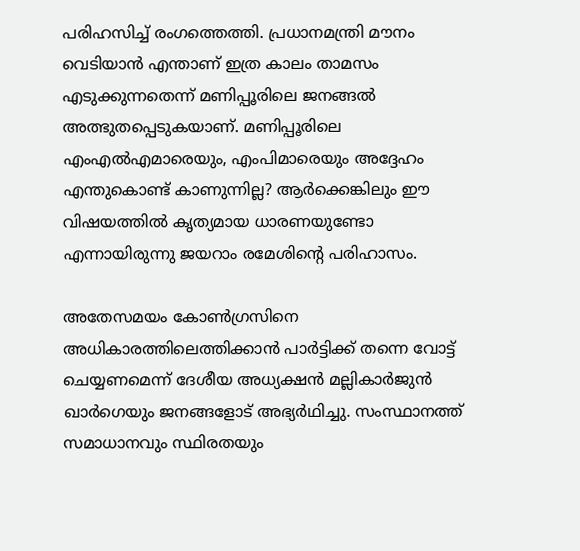പരിഹസിച്ച് രംഗത്തെത്തി. പ്രധാനമന്ത്രി മൗനം വെടിയാന്‍ എന്താണ് ഇത്ര കാലം താമസം എടുക്കുന്നതെന്ന് മണിപ്പൂരിലെ ജനങ്ങല്‍ അത്ഭുതപ്പെടുകയാണ്. മണിപ്പൂരിലെ എംഎല്‍എമാരെയും, എംപിമാരെയും അദ്ദേഹം എന്തുകൊണ്ട് കാണുന്നില്ല? ആര്‍ക്കെങ്കിലും ഈ വിഷയത്തില്‍ കൃത്യമായ ധാരണയുണ്ടോ എന്നായിരുന്നു ജയറാം രമേശിന്റെ പരിഹാസം.

അതേസമയം കോണ്‍ഗ്രസിനെ അധികാരത്തിലെത്തിക്കാന്‍ പാര്‍ട്ടിക്ക് തന്നെ വോട്ട് ചെയ്യണമെന്ന് ദേശീയ അധ്യക്ഷന്‍ മല്ലികാര്‍ജുന്‍ ഖാര്‍ഗെയും ജനങ്ങളോട് അഭ്യര്‍ഥിച്ചു. സംസ്ഥാനത്ത് സമാധാനവും സ്ഥിരതയും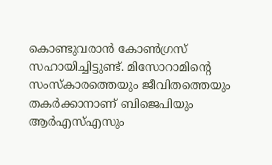കൊണ്ടുവരാന്‍ കോണ്‍ഗ്രസ് സഹായിച്ചിട്ടുണ്ട്. മിസോറാമിന്റെ സംസ്‌കാരത്തെയും ജീവിതത്തെയും തകര്‍ക്കാനാണ് ബിജെപിയും ആര്‍എസ്എസും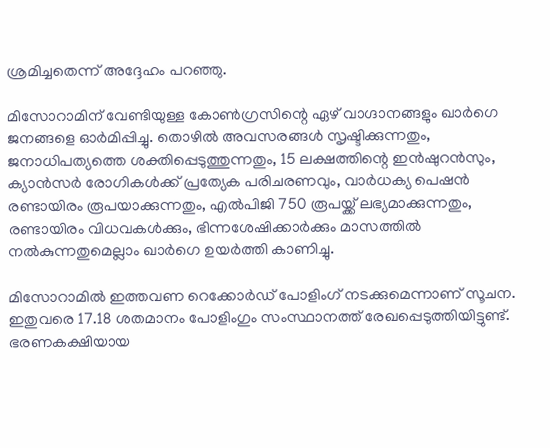ശ്രമിച്ചതെന്ന് അദ്ദേഹം പറഞ്ഞു.

മിസോറാമിന് വേണ്ടിയുള്ള കോണ്‍ഗ്രസിന്റെ ഏഴ് വാഗ്ദാനങ്ങളും ഖാര്‍ഗെ ജനങ്ങളെ ഓര്‍മിപ്പിച്ചു. തൊഴില്‍ അവസരങ്ങള്‍ സൃഷ്ടിക്കുന്നതും, ജനാധിപത്യത്തെ ശക്തിപ്പെടുത്തുന്നതും, 15 ലക്ഷത്തിന്റെ ഇന്‍ഷുറന്‍സും, ക്യാന്‍സര്‍ രോഗികള്‍ക്ക് പ്രത്യേക പരിചരണവും, വാര്‍ധക്യ പെഷന്‍ രണ്ടായിരം രൂപയാക്കുന്നതും, എല്‍പിജി 750 രൂപയ്ക്ക് ലഭ്യമാക്കുന്നതും, രണ്ടായിരം വിധവകള്‍ക്കും, ഭിന്നശേഷിക്കാര്‍ക്കും മാസത്തില്‍ നല്‍കുന്നതുമെല്ലാം ഖാര്‍ഗെ ഉയര്‍ത്തി കാണിച്ചു.

മിസോറാമില്‍ ഇത്തവണ റെക്കോര്‍ഡ് പോളിംഗ് നടക്കുമെന്നാണ് സൂചന. ഇതുവരെ 17.18 ശതമാനം പോളിംഗും സംസ്ഥാനത്ത് രേഖപ്പെടുത്തിയിട്ടുണ്ട്. ഭരണകക്ഷിയായ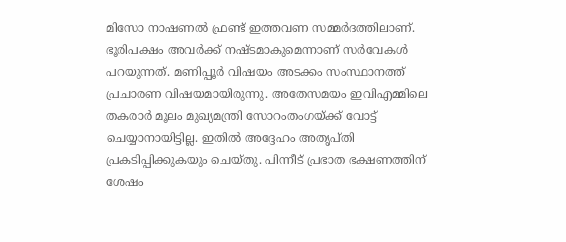മിസോ നാഷണല്‍ ഫ്രണ്ട് ഇത്തവണ സമ്മര്‍ദത്തിലാണ്. ഭൂരിപക്ഷം അവര്‍ക്ക് നഷ്ടമാകുമെന്നാണ് സര്‍വേകള്‍ പറയുന്നത്. മണിപ്പൂര്‍ വിഷയം അടക്കം സംസ്ഥാനത്ത് പ്രചാരണ വിഷയമായിരുന്നു. അതേസമയം ഇവിഎമ്മിലെ തകരാര്‍ മൂലം മുഖ്യമന്ത്രി സോറംതംഗയ്ക്ക് വോട്ട് ചെയ്യാനായിട്ടില്ല. ഇതില്‍ അദ്ദേഹം അതൃപ്തി പ്രകടിപ്പിക്കുകയും ചെയ്തു. പിന്നീട് പ്രഭാത ഭക്ഷണത്തിന് ശേഷം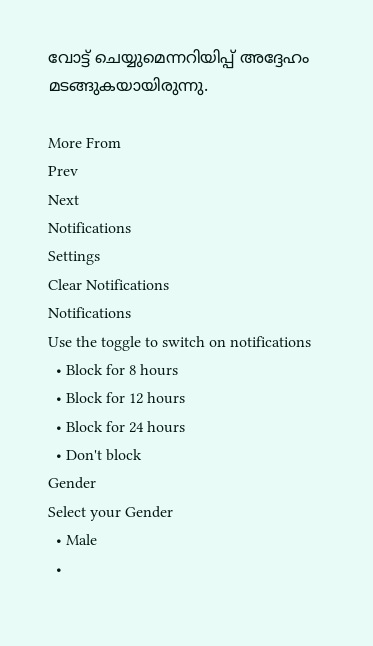വോട്ട് ചെയ്യുമെന്നറിയിപ്പ് അദ്ദേഹം മടങ്ങുകയായിരുന്നു.

More From
Prev
Next
Notifications
Settings
Clear Notifications
Notifications
Use the toggle to switch on notifications
  • Block for 8 hours
  • Block for 12 hours
  • Block for 24 hours
  • Don't block
Gender
Select your Gender
  • Male
  •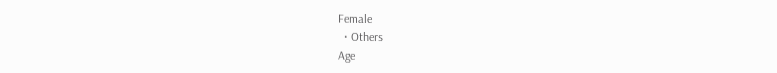Female
  • Others
Age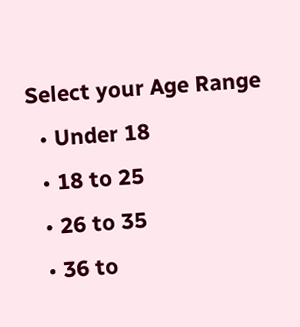Select your Age Range
  • Under 18
  • 18 to 25
  • 26 to 35
  • 36 to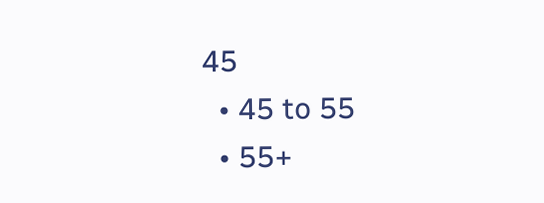45
  • 45 to 55
  • 55+